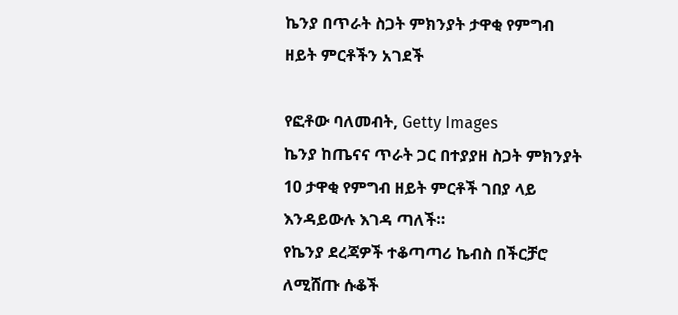ኬንያ በጥራት ስጋት ምክንያት ታዋቂ የምግብ ዘይት ምርቶችን አገደች

የፎቶው ባለመብት, Getty Images
ኬንያ ከጤናና ጥራት ጋር በተያያዘ ስጋት ምክንያት 10 ታዋቂ የምግብ ዘይት ምርቶች ገበያ ላይ እንዳይውሉ እገዳ ጣለች።
የኬንያ ደረጃዎች ተቆጣጣሪ ኬብስ በችርቻሮ ለሚሸጡ ሱቆች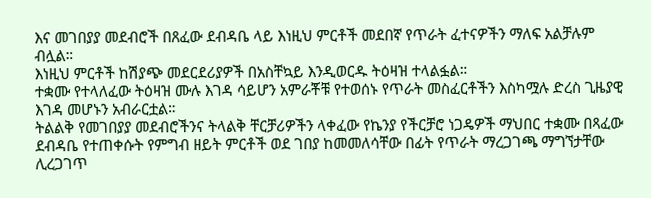እና መገበያያ መደብሮች በጸፈው ደብዳቤ ላይ እነዚህ ምርቶች መደበኛ የጥራት ፈተናዎችን ማለፍ አልቻሉም ብሏል።
እነዚህ ምርቶች ከሽያጭ መደርደሪያዎች በአስቸኳይ እንዲወርዱ ትዕዛዝ ተላልፏል።
ተቋሙ የተላለፈው ትዕዛዝ ሙሉ እገዳ ሳይሆን አምራቾቹ የተወሰኑ የጥራት መስፈርቶችን እስካሟሉ ድረስ ጊዜያዊ እገዳ መሆኑን አብራርቷል።
ትልልቅ የመገበያያ መደብሮችንና ትላልቅ ቸርቻሪዎችን ላቀፈው የኬንያ የችርቻሮ ነጋዴዎች ማህበር ተቋሙ በጻፈው ደብዳቤ የተጠቀሱት የምግብ ዘይት ምርቶች ወደ ገበያ ከመመለሳቸው በፊት የጥራት ማረጋገጫ ማግኘታቸው ሊረጋገጥ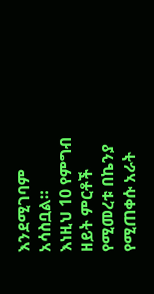እንደሚገባም አሳስቧል።
እነዚህ 10 የምግብ ዘይት ምርቶች የሚመረቱ በኬንያ የሚጠቀሱ አራት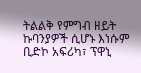ትልልቅ የምግብ ዘይት ኩባንያዎች ሲሆኑ እነሱም ቢድኮ አፍሪካ፣ ፕዋኒ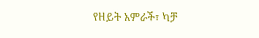የዘይት አምራች፣ ካቻ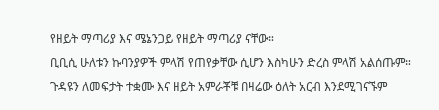የዘይት ማጣሪያ እና ሜኔንጋይ የዘይት ማጣሪያ ናቸው።
ቢቢሲ ሁለቱን ኩባንያዎች ምላሽ የጠየቃቸው ሲሆን እስካሁን ድረስ ምላሽ አልሰጡም።
ጉዳዩን ለመፍታት ተቋሙ እና ዘይት አምራቾቹ በዛሬው ዕለት አርብ እንደሚገናኙም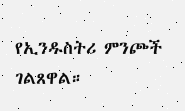የኢንዱስትሪ ምንጮች ገልጸዋል።